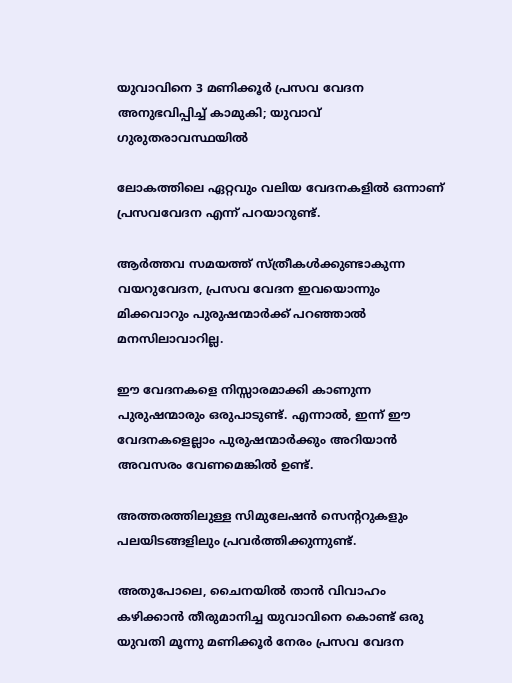യുവാവിനെ 3 മണിക്കൂർ പ്രസവ വേദന അനുഭവിപ്പിച്ച് കാമുകി; യുവാവ് ഗുരുതരാവസ്ഥയിൽ

ലോകത്തിലെ ഏറ്റവും വലിയ വേദനകളില്‍ ഒന്നാണ് പ്രസവവേദന എന്ന് പറയാറുണ്ട്.

ആർത്തവ സമയത്ത് സ്ത്രീകള്‍ക്കുണ്ടാകുന്ന വയറുവേദന, പ്രസവ വേദന ഇവയൊന്നും മിക്കവാറും പുരുഷന്മാർക്ക് പറഞ്ഞാല്‍ മനസിലാവാറില്ല.

ഈ വേദനകളെ നിസ്സാരമാക്കി കാണുന്ന പുരുഷന്മാരും ഒരുപാടുണ്ട്. എന്നാല്‍, ഇന്ന് ഈ വേദനകളെല്ലാം പുരുഷന്മാർക്കും അറിയാൻ അവസരം വേണമെങ്കില്‍ ഉണ്ട്.

അത്തരത്തിലുള്ള സിമുലേഷൻ സെന്ററുകളും പലയിടങ്ങളിലും പ്രവർത്തിക്കുന്നുണ്ട്.

അതുപോലെ, ചൈനയില്‍ താൻ വിവാഹം കഴിക്കാൻ തീരുമാനിച്ച യുവാവിനെ കൊണ്ട് ഒരു യുവതി മൂന്നു മണിക്കൂർ നേരം പ്രസവ വേദന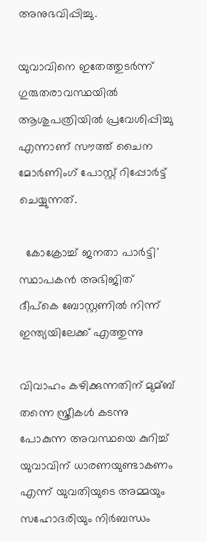അനുഭവിപ്പിച്ചു.

യുവാവിനെ ഇതേത്തുടർന്ന് ഗുരുതരാവസ്ഥയില്‍ ആശുപത്രിയില്‍ പ്രവേശിപ്പിച്ചു എന്നാണ് സൗത്ത് ചൈന മോർണിംഗ് പോസ്റ്റ് റിപ്പോർട്ട് ചെയ്യുന്നത്.

  കോക്രോച്ച് ജനതാ പാർട്ടി' സ്ഥാപകൻ അഭിജിത് ദീപ്കെ ബോസ്റ്റണിൽ നിന്ന് ഇന്ത്യയിലേക്ക് എത്തുന്നു

വിവാഹം കഴിക്കുന്നതിന് മുമ്ബ് തന്നെ സ്ത്രീകള്‍ കടന്നു പോകുന്ന അവസ്ഥയെ കുറിച്ച്‌ യുവാവിന് ധാരണയുണ്ടാകണം എന്ന് യുവതിയുടെ അമ്മയും സഹോദരിയും നിർബന്ധം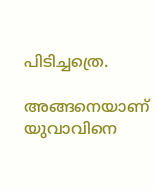പിടിച്ചത്രെ.

അങ്ങനെയാണ് യുവാവിനെ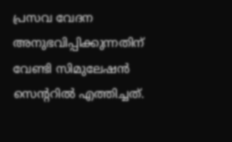പ്രസവ വേദന അനുഭവിപ്പിക്കുന്നതിന് വേണ്ടി സിമുലേഷൻ സെന്ററില്‍ എത്തിച്ചത്.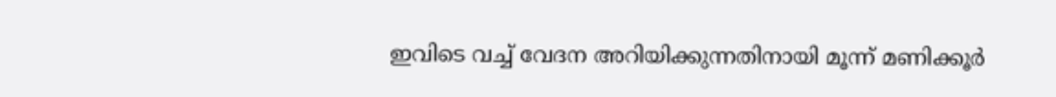ഇവിടെ വച്ച്‌ വേദന അറിയിക്കുന്നതിനായി മൂന്ന് മണിക്കൂർ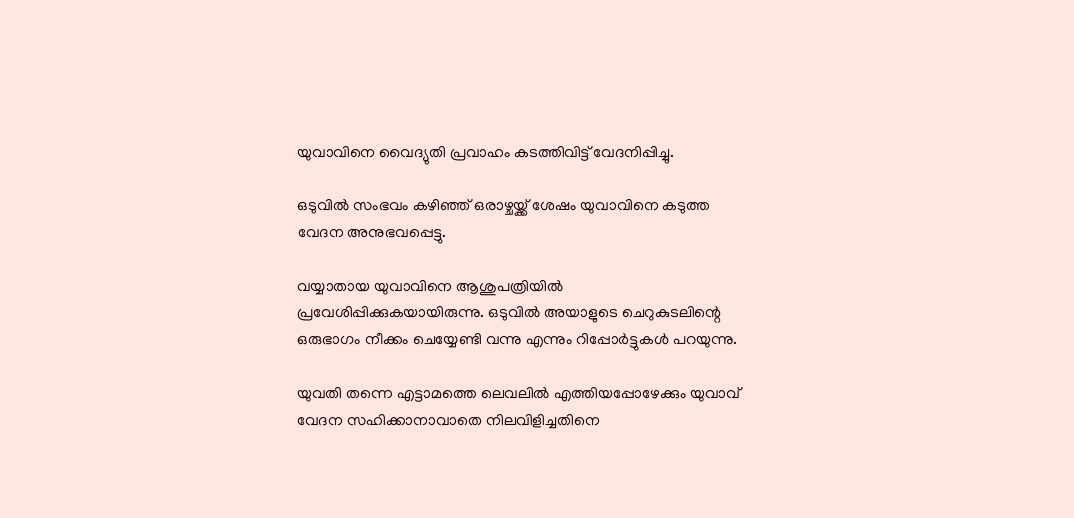യുവാവിനെ വൈദ്യുതി പ്രവാഹം കടത്തിവിട്ട് വേദനിപ്പിച്ചു.

ഒടുവില്‍ സംഭവം കഴിഞ്ഞ് ഒരാഴ്ചയ്ക്ക് ശേഷം യുവാവിനെ കടുത്ത വേദന അനുഭവപ്പെട്ടു.

വയ്യാതായ യുവാവിനെ ആശുപത്രിയില്‍ പ്രവേശിപ്പിക്കുകയായിരുന്നു. ഒടുവില്‍ അയാളുടെ ചെറുകുടലിന്റെ ഒരുഭാഗം നീക്കം ചെയ്യേണ്ടി വന്നു എന്നും റിപ്പോർട്ടുകള്‍ പറയുന്നു.

യുവതി തന്നെ എട്ടാമത്തെ ലെവലില്‍ എത്തിയപ്പോഴേക്കും യുവാവ് വേദന സഹിക്കാനാവാതെ നിലവിളിച്ചതിനെ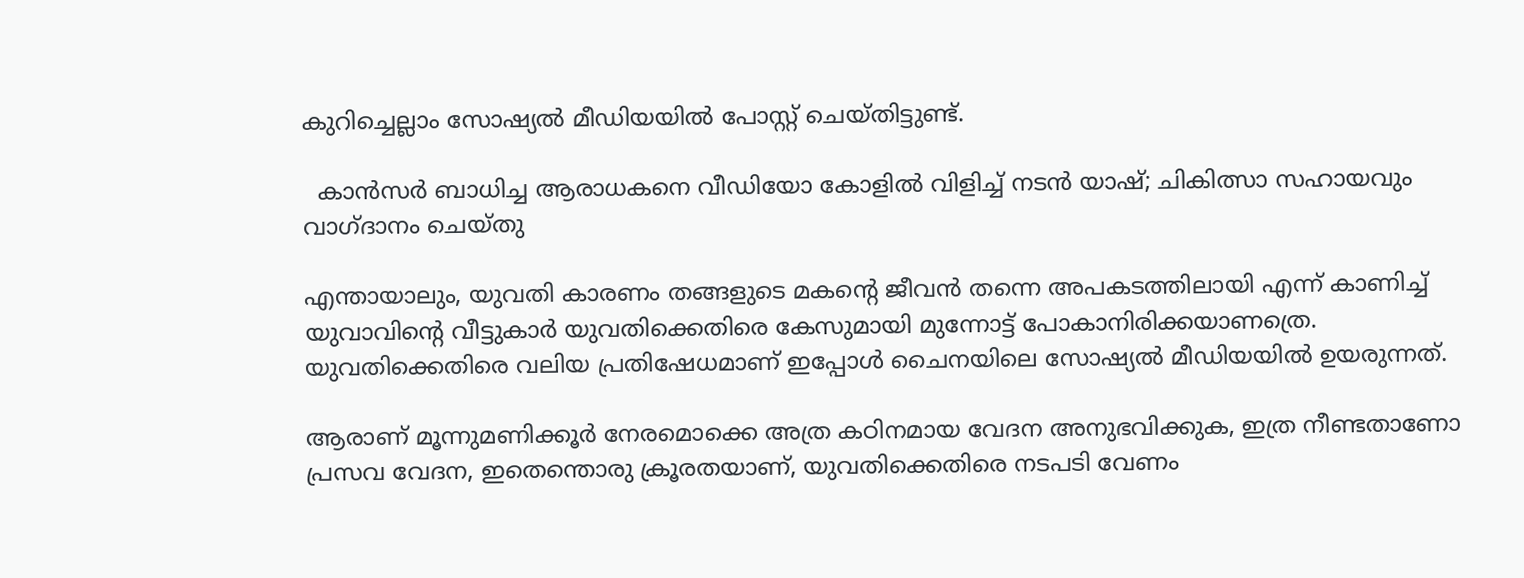കുറിച്ചെല്ലാം സോഷ്യല്‍ മീഡിയയില്‍ പോസ്റ്റ് ചെയ്തിട്ടുണ്ട്.

  കാൻസർ ബാധിച്ച ആരാധകനെ വീഡിയോ കോളിൽ വിളിച്ച് നടൻ യാഷ്; ചികിത്സാ സഹായവും വാഗ്ദാനം ചെയ്തു

എന്തായാലും, യുവതി കാരണം തങ്ങളുടെ മകന്റെ ജീവൻ തന്നെ അപകടത്തിലായി എന്ന് കാണിച്ച്‌ യുവാവിന്റെ വീട്ടുകാർ യുവതിക്കെതിരെ കേസുമായി മുന്നോട്ട് പോകാനിരിക്കയാണത്രെ. യുവതിക്കെതിരെ വലിയ പ്രതിഷേധമാണ് ഇപ്പോള്‍ ചൈനയിലെ സോഷ്യല്‍ മീഡിയയില്‍ ഉയരുന്നത്.

ആരാണ് മൂന്നുമണിക്കൂർ നേരമൊക്കെ അത്ര കഠിനമായ വേദന അനുഭവിക്കുക, ഇത്ര നീണ്ടതാണോ പ്രസവ വേദന, ഇതെന്തൊരു ക്രൂരതയാണ്, യുവതിക്കെതിരെ നടപടി വേണം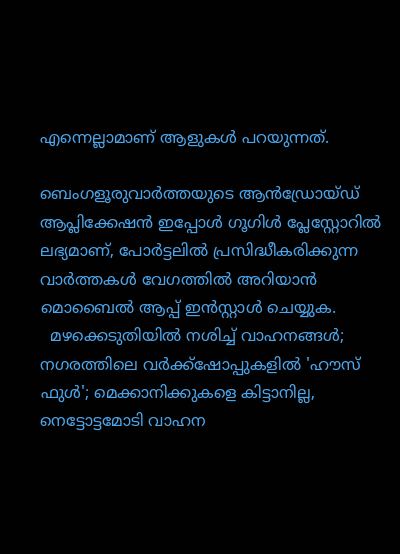എന്നെല്ലാമാണ് ആളുകള്‍ പറയുന്നത്.

ബെംഗളൂരുവാർത്തയുടെ ആൻഡ്രോയ്ഡ് ആപ്ലിക്കേഷൻ ഇപ്പോൾ ഗൂഗിൾ പ്ലേസ്റ്റോറിൽ ലഭ്യമാണ്, പോർട്ടലിൽ പ്രസിദ്ധീകരിക്കുന്ന വാർത്തകൾ വേഗത്തിൽ അറിയാൻ മൊബൈൽ ആപ്പ് ഇൻസ്റ്റാൾ ചെയ്യുക.
  മഴക്കെടുതിയിൽ നശിച്ച് വാഹനങ്ങൾ; നഗരത്തിലെ വർക്ക്‌ഷോപ്പുകളിൽ 'ഹൗസ് ഫുൾ'; മെക്കാനിക്കുകളെ കിട്ടാനില്ല, നെട്ടോട്ടമോടി വാഹന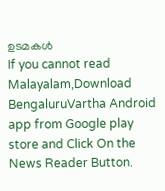ഉടമകൾ
If you cannot read Malayalam,Download BengaluruVartha Android app from Google play store and Click On the News Reader Button.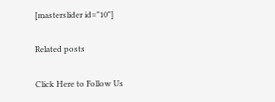[masterslider id="10"]

Related posts

Click Here to Follow Us